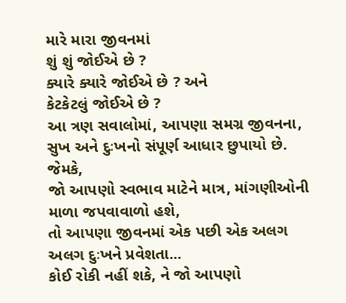મારે મારા જીવનમાં
શું શું જોઈએ છે ?
ક્યારે ક્યારે જોઈએ છે ? અને
કેટકેટલું જોઈએ છે ?
આ ત્રણ સવાલોમાં, આપણા સમગ્ર જીવનના, સુખ અને દુઃખનો સંપૂર્ણ આધાર છુપાયો છે.
જેમકે,
જો આપણો સ્વભાવ માટેને માત્ર, માંગણીઓની માળા જપવાવાળો હશે,
તો આપણા જીવનમાં એક પછી એક અલગ અલગ દુઃખને પ્રવેશતા...
કોઈ રોકી નહીં શકે, ને જો આપણો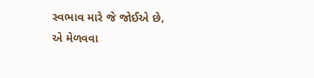સ્વભાવ મારે જે જોઈએ છે,
એ મેળવવા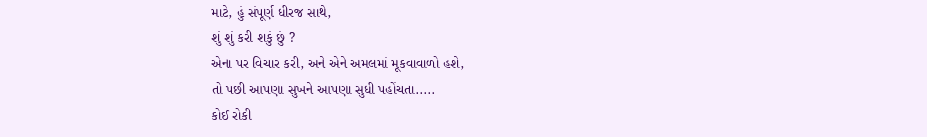માટે, હું સંપૂર્ણ ધીરજ સાથે,
શું શું કરી શકું છું ?
એના પર વિચાર કરી, અને એને અમલમાં મૂકવાવાળો હશે,
તો પછી આપણા સુખને આપણા સુધી પહોંચતા.....
કોઈ રોકી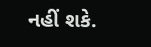નહીં શકે.